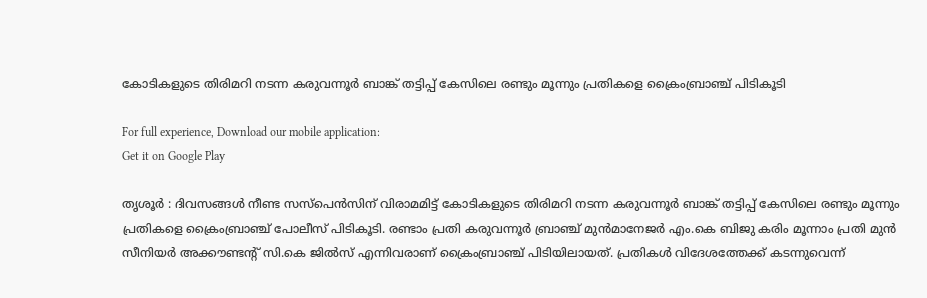കോടികളുടെ തിരിമറി നടന്ന കരുവന്നൂര്‍ ബാങ്ക് തട്ടിപ്പ് കേസിലെ രണ്ടും മൂന്നും പ്രതികളെ ക്രൈംബ്രാഞ്ച് പിടികൂടി

For full experience, Download our mobile application:
Get it on Google Play

തൃശൂര്‍ : ദിവസങ്ങള്‍ നീണ്ട സസ്‌പെന്‍സിന് വിരാമമിട്ട് കോടികളുടെ തിരിമറി നടന്ന കരുവന്നൂര്‍ ബാങ്ക് തട്ടിപ്പ് കേസിലെ രണ്ടും മൂന്നും പ്രതികളെ ക്രൈംബ്രാഞ്ച് പോലീസ് പിടികൂടി. രണ്ടാം പ്രതി കരുവന്നൂര്‍ ബ്രാഞ്ച് മുന്‍മാനേജര്‍ എം.കെ ബിജു കരിം മൂന്നാം പ്രതി മുന്‍ സീനിയര്‍ അക്കൗണ്ടന്‍റ് സി.കെ ജില്‍സ് എന്നിവരാണ് ക്രൈംബ്രാഞ്ച് പിടിയിലായത്. പ്രതികള്‍ വിദേശത്തേക്ക് കടന്നുവെന്ന്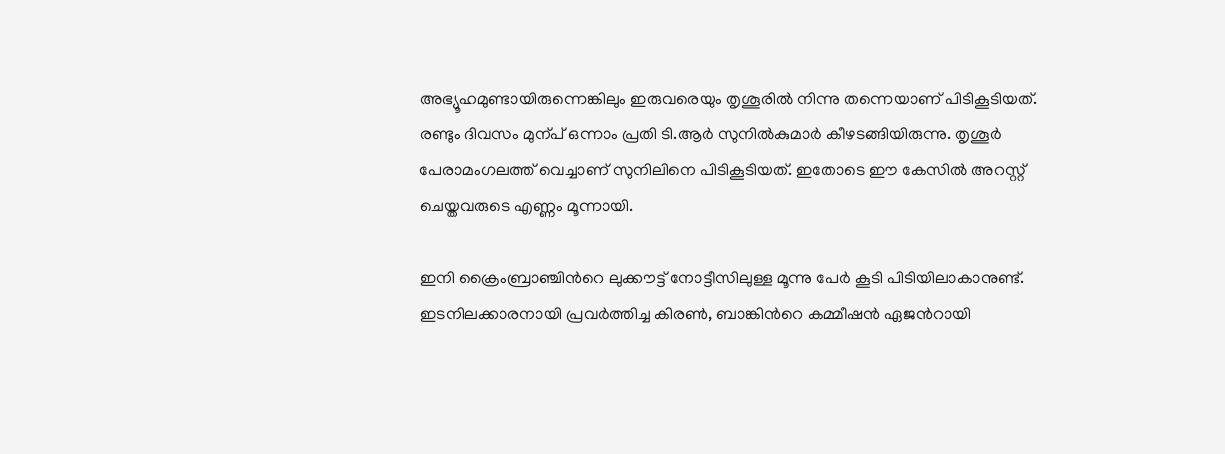അഭ്യൂഹമുണ്ടായിരുന്നെങ്കിലും ഇരുവരെയും തൃശൂരില്‍ നിന്നു തന്നെയാണ് പിടികൂടിയത്. രണ്ടും ദിവസം മുന്പ് ഒന്നാം പ്രതി ടി.ആര്‍ സുനില്‍കുമാര്‍ കീഴടങ്ങിയിരുന്നു. തൃശൂര്‍ പേരാമംഗലത്ത് വെച്ചാണ് സുനിലിനെ പിടികൂടിയത്. ഇതോടെ ഈ കേസില്‍ അറസ്റ്റ് ചെയ്തവരുടെ എണ്ണം മൂന്നായി.

ഇനി ക്രൈംബ്രാഞ്ചിന്‍റെ ലുക്കൗട്ട് നോട്ടീസിലുള്ള മൂന്നു പേര്‍ കൂടി പിടിയിലാകാനുണ്ട്. ഇടനിലക്കാരനായി പ്രവര്‍ത്തിച്ച കിരണ്‍, ബാങ്കിന്‍റെ കമ്മീഷന്‍ ഏജന്‍റായി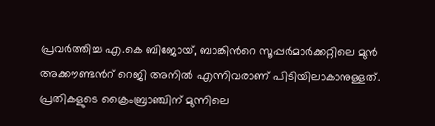പ്രവര്‍ത്തിച്ച എ.കെ ബിജോയ്, ബാങ്കിന്‍റെ സൂപ്പര്‍മാര്‍ക്കറ്റിലെ മുന്‍ അക്കൗണ്ടന്‍റ് റെജി അനില്‍ എന്നിവരാണ് പിടിയിലാകാനുള്ളത്. പ്രതികളുടെ ക്രൈംബ്രാഞ്ചിന് മുന്നിലെ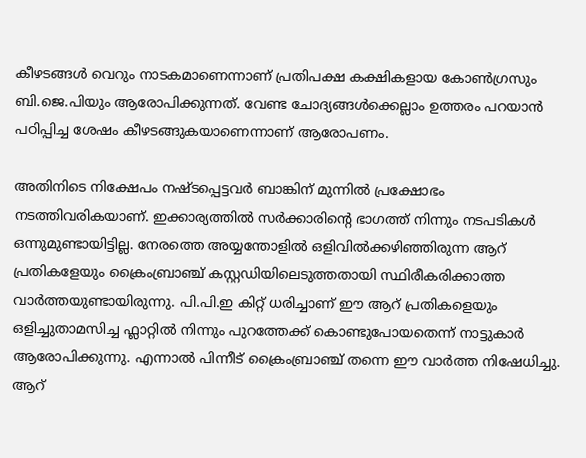കീഴടങ്ങള്‍ വെറും നാടകമാണെന്നാണ് പ്രതിപക്ഷ കക്ഷികളായ കോണ്‍ഗ്രസും ബി.ജെ.പിയും ആരോപിക്കുന്നത്. വേണ്ട ചോദ്യങ്ങള്‍ക്കെല്ലാം ഉത്തരം പറയാന്‍ പഠിപ്പിച്ച ശേഷം കീഴടങ്ങുകയാണെന്നാണ് ആരോപണം.

അതിനിടെ നിക്ഷേപം നഷ്ടപ്പെട്ടവര്‍ ബാങ്കിന് മുന്നില്‍ പ്രക്ഷോഭം നടത്തിവരികയാണ്. ഇക്കാര്യത്തില്‍ സര്‍ക്കാരിന്‍റെ ഭാഗത്ത് നിന്നും നടപടികള്‍ ഒന്നുമുണ്ടായിട്ടില്ല. നേരത്തെ അയ്യന്തോളില്‍ ഒളിവില്‍ക്കഴിഞ്ഞിരുന്ന ആറ് പ്രതികളേയും ക്രൈംബ്രാഞ്ച് കസ്റ്റഡിയിലെടുത്തതായി സ്ഥിരീകരിക്കാത്ത വാര്‍ത്തയുണ്ടായിരുന്നു. പി.പി.ഇ കിറ്റ് ധരിച്ചാണ് ഈ ആറ് പ്രതികളെയും ഒളിച്ചുതാമസിച്ച ഫ്ലാറ്റില്‍ നിന്നും പുറത്തേക്ക് കൊണ്ടുപോയതെന്ന് നാട്ടുകാര്‍ ആരോപിക്കുന്നു. എന്നാല്‍ പിന്നീട് ക്രൈംബ്രാഞ്ച് തന്നെ ഈ വാര്‍ത്ത നിഷേധിച്ചു. ആറ്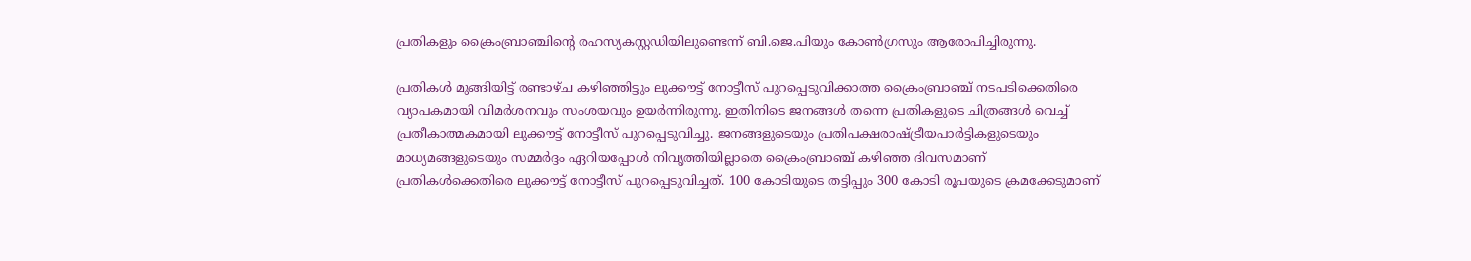പ്രതികളും ക്രൈംബ്രാഞ്ചിന്റെ രഹസ്യകസ്റ്റഡിയിലുണ്ടെന്ന് ബി.ജെ.പിയും കോണ്‍ഗ്രസും ആരോപിച്ചിരുന്നു.

പ്രതികള്‍ മുങ്ങിയിട്ട് രണ്ടാഴ്ച കഴിഞ്ഞിട്ടും ലുക്കൗട്ട് നോട്ടീസ് പുറപ്പെടുവിക്കാത്ത ക്രൈംബ്രാഞ്ച് നടപടിക്കെതിരെ വ്യാപകമായി വിമര്‍ശനവും സംശയവും ഉയര്‍ന്നിരുന്നു. ഇതിനിടെ ജനങ്ങള്‍ തന്നെ പ്രതികളുടെ ചിത്രങ്ങള്‍ വെച്ച്‌ പ്രതീകാത്മകമായി ലുക്കൗട്ട് നോട്ടീസ് പുറപ്പെടുവിച്ചു. ജനങ്ങളുടെയും പ്രതിപക്ഷരാഷ്ട്രീയപാര്‍ട്ടികളുടെയും മാധ്യമങ്ങളുടെയും സമ്മര്‍ദ്ദം ഏറിയപ്പോള്‍ നിവൃത്തിയില്ലാതെ ക്രൈംബ്രാഞ്ച് കഴിഞ്ഞ ദിവസമാണ് പ്രതികള്‍ക്കെതിരെ ലുക്കൗട്ട് നോട്ടീസ് പുറപ്പെടുവിച്ചത്. 100 കോടിയുടെ തട്ടിപ്പും 300 കോടി രൂപയുടെ ക്രമക്കേടുമാണ്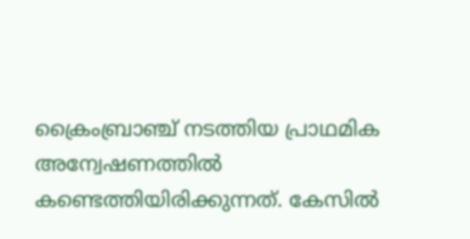ക്രൈംബ്രാഞ്ച് നടത്തിയ പ്രാഥമിക അന്വേഷണത്തില്‍ കണ്ടെത്തിയിരിക്കുന്നത്. കേസില്‍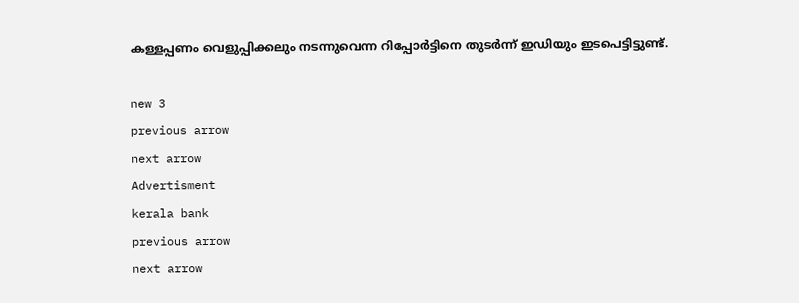കള്ളപ്പണം വെളുപ്പിക്കലും നടന്നുവെന്ന റിപ്പോര്‍ട്ടിനെ തുടര്‍ന്ന് ഇഡിയും ഇടപെട്ടിട്ടുണ്ട്.

new 3
previous arrow
next arrow
Advertisment
kerala bank
previous arrow
next arrow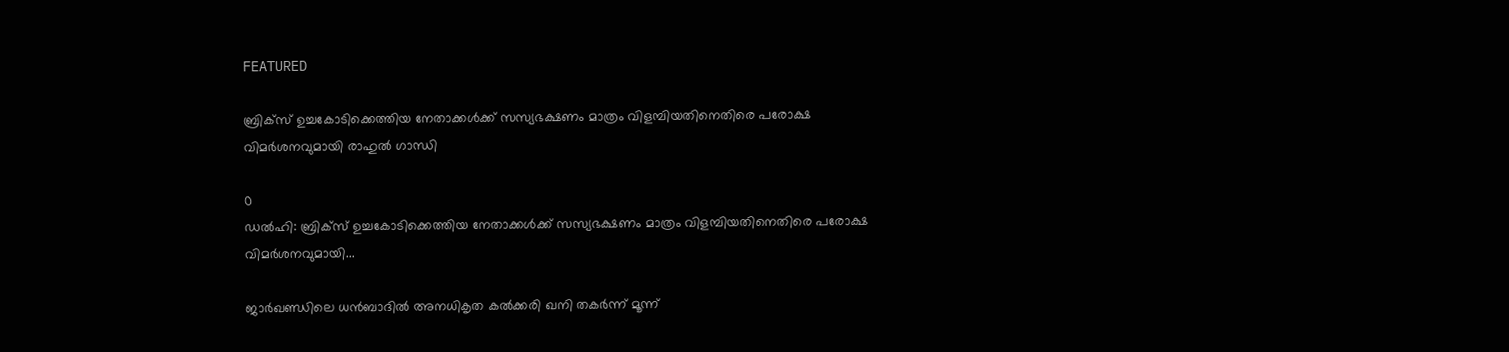FEATURED

ബ്രിക്സ് ഉച്ചകോടിക്കെത്തിയ നേതാക്കൾക്ക് സസ്യഭക്ഷണം മാത്രം വിളമ്പിയതിനെതിരെ പരോക്ഷ വിമർശനവുമായി രാഹുൽ ഗാന്ധി

0
ഡൽഹി: ബ്രിക്സ് ഉച്ചകോടിക്കെത്തിയ നേതാക്കൾക്ക് സസ്യഭക്ഷണം മാത്രം വിളമ്പിയതിനെതിരെ പരോക്ഷ വിമർശനവുമായി...

ജാർഖണ്ഡിലെ ധൻബാദിൽ അനധികൃത കൽക്കരി ഖനി തകർന്ന് മൂന്ന്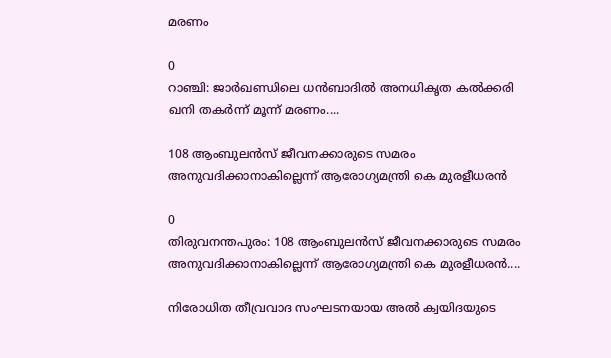മരണം

0
റാഞ്ചി: ജാർഖണ്ഡിലെ ധൻബാദിൽ അനധികൃത കൽക്കരി ഖനി തകർന്ന് മൂന്ന് മരണം....

108 ആംബുലൻസ് ജീവനക്കാരുടെ സമരം അനുവദിക്കാനാകില്ലെന്ന് ആരോഗ്യമന്ത്രി കെ മുരളീധരൻ

0
തിരുവനന്തപുരം: 108 ആംബുലൻസ് ജീവനക്കാരുടെ സമരം അനുവദിക്കാനാകില്ലെന്ന് ആരോഗ്യമന്ത്രി കെ മുരളീധരൻ....

നിരോധിത തീവ്രവാദ സംഘടനയായ അൽ ക്വയിദയുടെ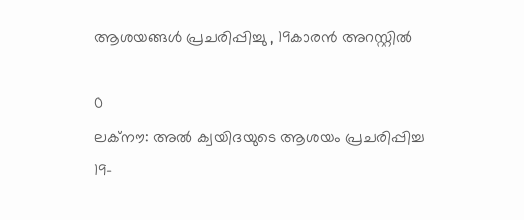ആശയങ്ങൾ പ്രചരിപ്പിച്ചു , 19കാരൻ അറസ്റ്റിൽ

0
ലക്‌നൗ: അൽ ക്വയിദയുടെ ആശയം പ്രചരിപ്പിച്ച 19-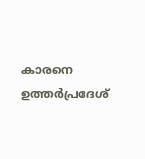കാരനെ ഉത്തർപ്രദേശ്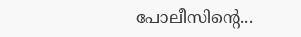പോലീസിന്റെ...